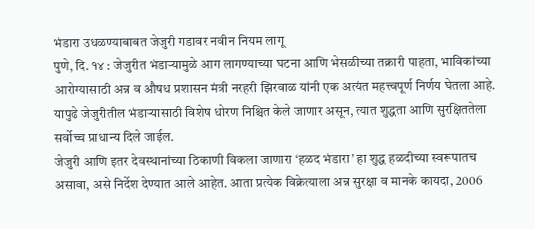भंडारा उधळण्याबाबत जेजुरी गडावर नवीन नियम लागू
पुणे, दि. १४ : जेजुरीत भंडाऱ्यामुळे आग लागण्याच्या घटना आणि भेसळीच्या तक्रारी पाहता, भाविकांच्या आरोग्यासाठी अन्न व औषध प्रशासन मंत्री नरहरी झिरवाळ यांनी एक अत्यंत महत्त्वपूर्ण निर्णय घेतला आहे. यापुढे जेजुरीतील भंडाऱ्यासाठी विशेष धोरण निश्चित केले जाणार असून, त्यात शुद्धता आणि सुरक्षिततेला सर्वोच्च प्राधान्य दिले जाईल.
जेजुरी आणि इतर देवस्थानांच्या ठिकाणी विकला जाणारा ‘हळद भंडारा’ हा शुद्ध हळदीच्या स्वरूपातच असावा, असे निर्देश देण्यात आले आहेत. आता प्रत्येक विक्रेत्याला अन्न सुरक्षा व मानके कायदा, 2006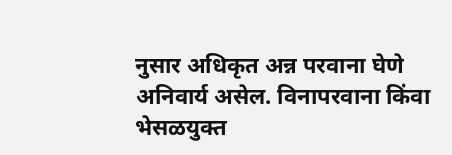नुसार अधिकृत अन्न परवाना घेणे अनिवार्य असेल. विनापरवाना किंवा भेसळयुक्त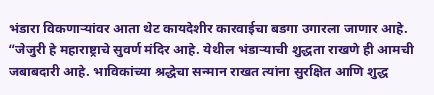भंडारा विकणाऱ्यांवर आता थेट कायदेशीर कारवाईचा बडगा उगारला जाणार आहे.
“जेजुरी हे महाराष्ट्राचे सुवर्ण मंदिर आहे. येथील भंडाऱ्याची शुद्धता राखणे ही आमची जबाबदारी आहे. भाविकांच्या श्रद्धेचा सन्मान राखत त्यांना सुरक्षित आणि शुद्ध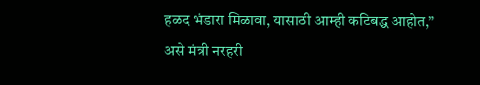हळद भंडारा मिळावा, यासाठी आम्ही कटिबद्ध आहोत,” असे मंत्री नरहरी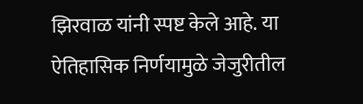झिरवाळ यांनी स्पष्ट केले आहे. या ऐतिहासिक निर्णयामुळे जेजुरीतील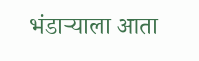भंडाऱ्याला आता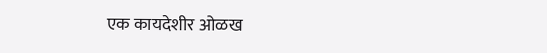एक कायदेशीर ओळख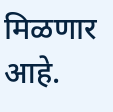मिळणार आहे.